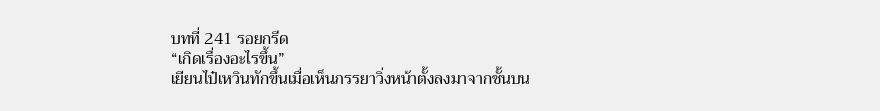บทที่ 241 รอยกรีด
“เกิดเรื่องอะไรขึ้น”
เยียนไป๋เหวินทักขึ้นเมื่อเห็นภรรยาวิ่งหน้าตั้งลงมาจากชั้นบน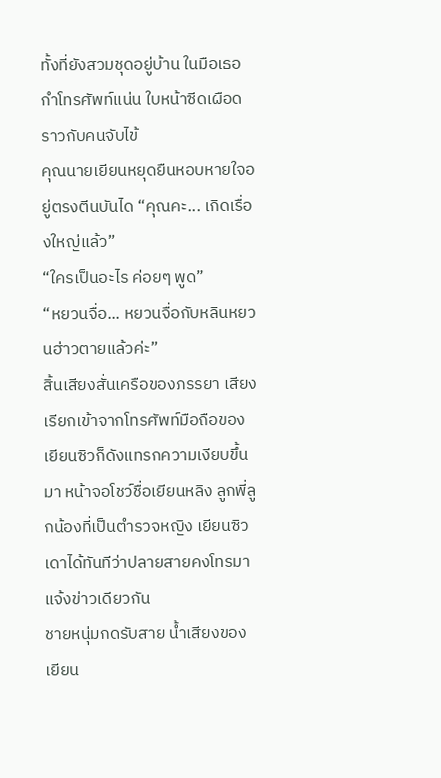ทั้งที่ยังสวมชุดอยู่บ้าน ในมือเธอกำโทรศัพท์แน่น ใบหน้าซีดเผือดราวกับคนจับไข้
คุณนายเยียนหยุดยืนหอบหายใจอยู่ตรงตีนบันได “คุณคะ... เกิดเรื่องใหญ่แล้ว”
“ใครเป็นอะไร ค่อยๆ พูด”
“หยวนจื่อ... หยวนจื่อกับหลินหยวนฮ่าวตายแล้วค่ะ”
สิ้นเสียงสั่นเครือของภรรยา เสียงเรียกเข้าจากโทรศัพท์มือถือของเยียนซิวก็ดังแทรกความเงียบขึ้นมา หน้าจอโชว์ชื่อเยียนหลิง ลูกพี่ลูกน้องที่เป็นตำรวจหญิง เยียนซิวเดาได้ทันทีว่าปลายสายคงโทรมาแจ้งข่าวเดียวกัน
ชายหนุ่มกดรับสาย น้ำเสียงของเยียน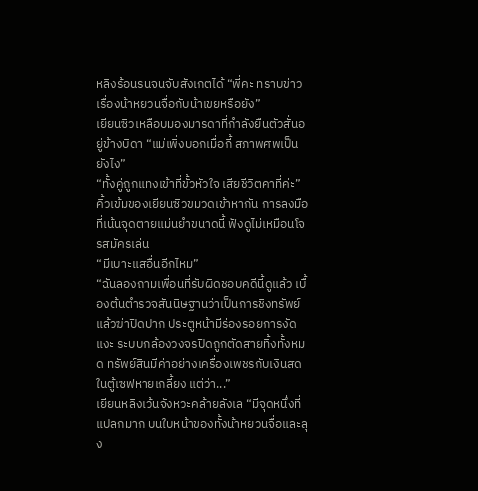หลิงร้อนรนจนจับสังเกตได้ “พี่คะ ทราบข่าวเรื่องน้าหยวนจื่อกับน้าเขยหรือยัง”
เยียนซิวเหลือบมองมารดาที่กำลังยืนตัวสั่นอยู่ข้างบิดา “แม่เพิ่งบอกเมื่อกี้ สภาพศพเป็นยังไง”
“ทั้งคู่ถูกแทงเข้าที่ขั้วหัวใจ เสียชีวิตคาที่ค่ะ”
คิ้วเข้มของเยียนซิวขมวดเข้าหากัน การลงมือที่เน้นจุดตายแม่นยำขนาดนี้ ฟังดูไม่เหมือนโจรสมัครเล่น
“มีเบาะแสอื่นอีกไหม”
“ฉันลองถามเพื่อนที่รับผิดชอบคดีนี้ดูแล้ว เบื้องต้นตำรวจสันนิษฐานว่าเป็นการชิงทรัพย์แล้วฆ่าปิดปาก ประตูหน้ามีร่องรอยการงัดแงะ ระบบกล้องวงจรปิดถูกตัดสายทิ้งทั้งหมด ทรัพย์สินมีค่าอย่างเครื่องเพชรกับเงินสดในตู้เซฟหายเกลี้ยง แต่ว่า...”
เยียนหลิงเว้นจังหวะคล้ายลังเล “มีจุดหนึ่งที่แปลกมาก บนใบหน้าของทั้งน้าหยวนจื่อและลุง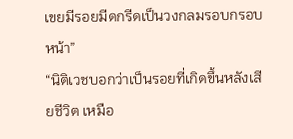เขยมีรอยมีดกรีดเป็นวงกลมรอบกรอบหน้า”
“นิติเวชบอกว่าเป็นรอยที่เกิดขึ้นหลังเสียชีวิต เหมือ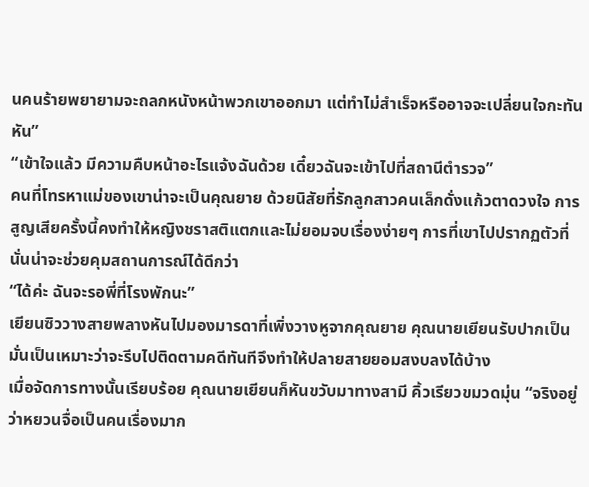นคนร้ายพยายามจะถลกหนังหน้าพวกเขาออกมา แต่ทำไม่สำเร็จหรืออาจจะเปลี่ยนใจกะทันหัน”
“เข้าใจแล้ว มีความคืบหน้าอะไรแจ้งฉันด้วย เดี๋ยวฉันจะเข้าไปที่สถานีตำรวจ”
คนที่โทรหาแม่ของเขาน่าจะเป็นคุณยาย ด้วยนิสัยที่รักลูกสาวคนเล็กดั่งแก้วตาดวงใจ การสูญเสียครั้งนี้คงทำให้หญิงชราสติแตกและไม่ยอมจบเรื่องง่ายๆ การที่เขาไปปรากฏตัวที่นั่นน่าจะช่วยคุมสถานการณ์ได้ดีกว่า
“ได้ค่ะ ฉันจะรอพี่ที่โรงพักนะ”
เยียนซิววางสายพลางหันไปมองมารดาที่เพิ่งวางหูจากคุณยาย คุณนายเยียนรับปากเป็นมั่นเป็นเหมาะว่าจะรีบไปติดตามคดีทันทีจึงทำให้ปลายสายยอมสงบลงได้บ้าง
เมื่อจัดการทางนั้นเรียบร้อย คุณนายเยียนก็หันขวับมาทางสามี คิ้วเรียวขมวดมุ่น “จริงอยู่ว่าหยวนจื่อเป็นคนเรื่องมาก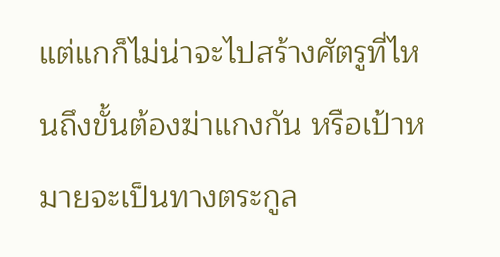แต่แกก็ไม่น่าจะไปสร้างศัตรูที่ไหนถึงขั้นต้องฆ่าแกงกัน หรือเป้าหมายจะเป็นทางตระกูล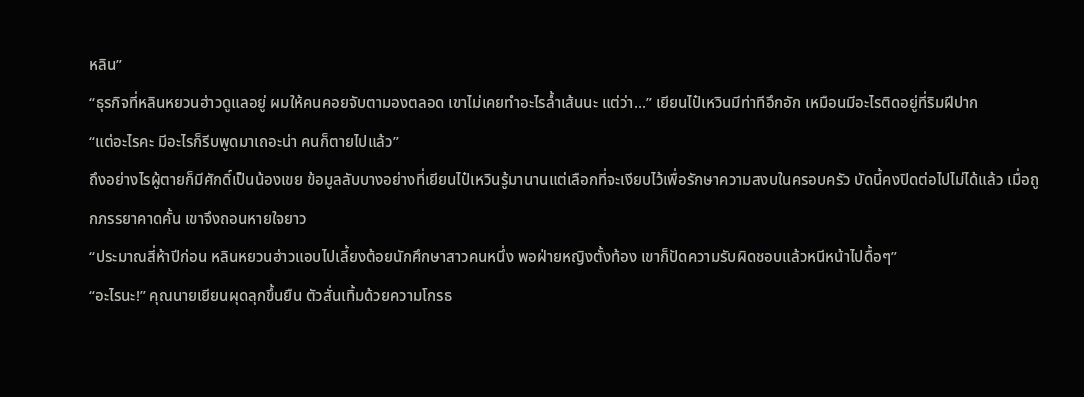หลิน”
“ธุรกิจที่หลินหยวนฮ่าวดูแลอยู่ ผมให้คนคอยจับตามองตลอด เขาไม่เคยทำอะไรล้ำเส้นนะ แต่ว่า...” เยียนไป๋เหวินมีท่าทีอึกอัก เหมือนมีอะไรติดอยู่ที่ริมฝีปาก
“แต่อะไรคะ มีอะไรก็รีบพูดมาเถอะน่า คนก็ตายไปแล้ว”
ถึงอย่างไรผู้ตายก็มีศักดิ์เป็นน้องเขย ข้อมูลลับบางอย่างที่เยียนไป๋เหวินรู้มานานแต่เลือกที่จะเงียบไว้เพื่อรักษาความสงบในครอบครัว บัดนี้คงปิดต่อไปไม่ได้แล้ว เมื่อถูกภรรยาคาดคั้น เขาจึงถอนหายใจยาว
“ประมาณสี่ห้าปีก่อน หลินหยวนฮ่าวแอบไปเลี้ยงต้อยนักศึกษาสาวคนหนึ่ง พอฝ่ายหญิงตั้งท้อง เขาก็ปัดความรับผิดชอบแล้วหนีหน้าไปดื้อๆ”
“อะไรนะ!” คุณนายเยียนผุดลุกขึ้นยืน ตัวสั่นเทิ้มด้วยความโกรธ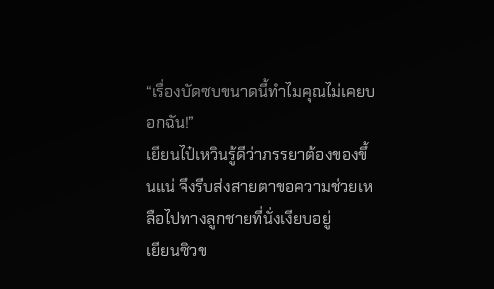“เรื่องบัดซบขนาดนี้ทำไมคุณไม่เคยบอกฉัน!”
เยียนไป๋เหวินรู้ดีว่าภรรยาต้องของขึ้นแน่ จึงรีบส่งสายตาขอความช่วยเหลือไปทางลูกชายที่นั่งเงียบอยู่
เยียนซิวข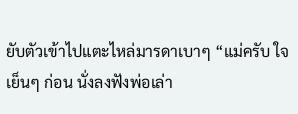ยับตัวเข้าไปแตะไหล่มารดาเบาๆ “แม่ครับ ใจเย็นๆ ก่อน นั่งลงฟังพ่อเล่า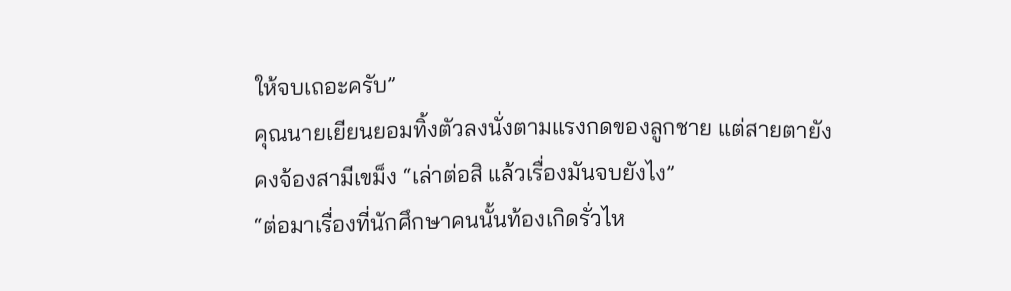ให้จบเถอะครับ”
คุณนายเยียนยอมทิ้งตัวลงนั่งตามแรงกดของลูกชาย แต่สายตายังคงจ้องสามีเขม็ง “เล่าต่อสิ แล้วเรื่องมันจบยังไง”
“ต่อมาเรื่องที่นักศึกษาคนนั้นท้องเกิดรั่วไห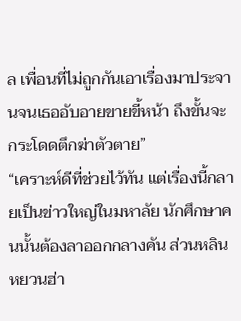ล เพื่อนที่ไม่ถูกกันเอาเรื่องมาประจานจนเธออับอายขายขี้หน้า ถึงขั้นจะกระโดดตึกฆ่าตัวตาย”
“เคราะห์ดีที่ช่วยไว้ทัน แต่เรื่องนี้กลายเป็นข่าวใหญ่ในมหาลัย นักศึกษาคนนั้นต้องลาออกกลางคัน ส่วนหลินหยวนฮ่า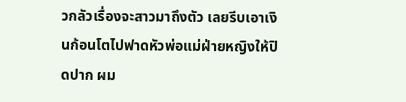วกลัวเรื่องจะสาวมาถึงตัว เลยรีบเอาเงินก้อนโตไปฟาดหัวพ่อแม่ฝ่ายหญิงให้ปิดปาก ผม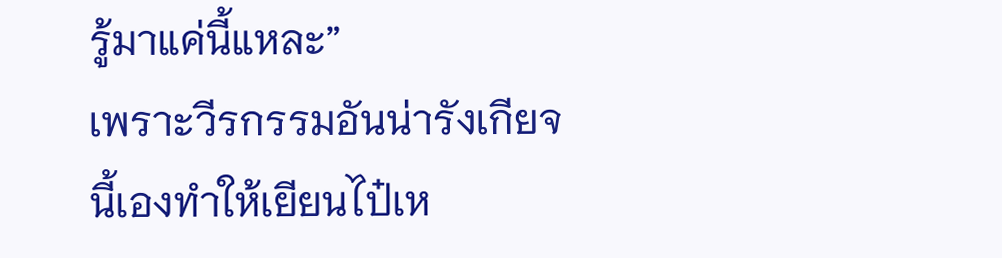รู้มาแค่นี้แหละ”
เพราะวีรกรรมอันน่ารังเกียจนี้เองทำให้เยียนไป๋เห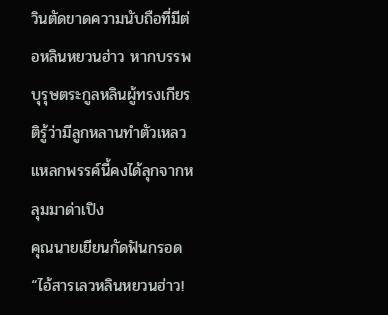วินตัดขาดความนับถือที่มีต่อหลินหยวนฮ่าว หากบรรพบุรุษตระกูลหลินผู้ทรงเกียรติรู้ว่ามีลูกหลานทำตัวเหลวแหลกพรรค์นี้คงได้ลุกจากหลุมมาด่าเปิง
คุณนายเยียนกัดฟันกรอด “ไอ้สารเลวหลินหยวนฮ่าว!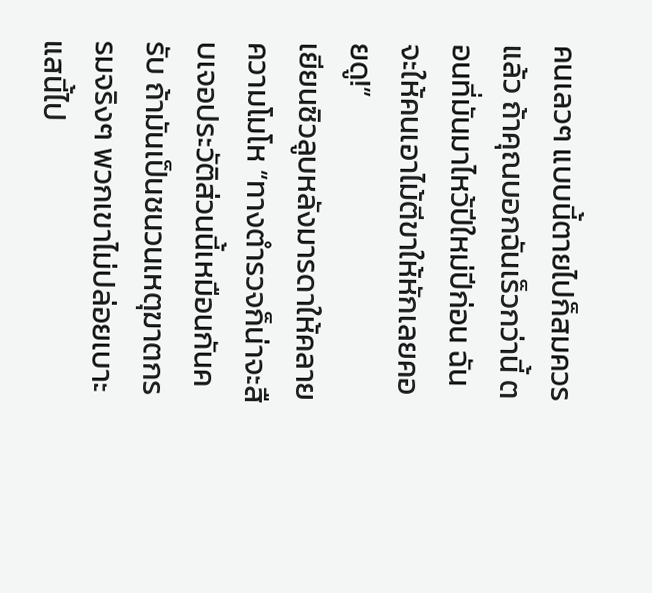คนเลวๆ แบบนี้ตายไปก็สมควรแล้ว ถ้าคุณบอกฉันเร็วกว่านี้ ตอนที่มันมาไหว้ปีใหม่ปีก่อน ฉันจะให้คนเอาไม้ตีขาให้หักเลยคอยดู!”
เยียนซิวลูบหลังมารดาให้คลายความโมโห “ทางตำรวจก็น่าจะสืบเจอประวัติส่วนนี้เหมือนกันครับ ถ้ามันเป็นชนวนเหตุฆาตกรรมจริงๆ พวกเขาไม่ปล่อยเบาะแสนี้ไป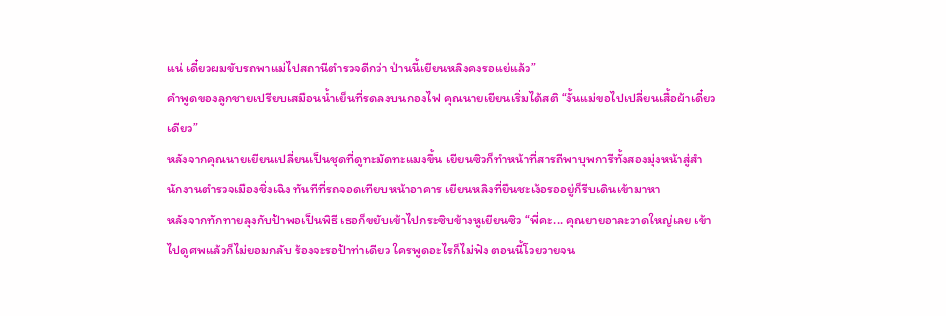แน่ เดี๋ยวผมขับรถพาแม่ไปสถานีตำรวจดีกว่า ป่านนี้เยียนหลิงคงรอแย่แล้ว”
คำพูดของลูกชายเปรียบเสมือนน้ำเย็นที่รดลงบนกองไฟ คุณนายเยียนเริ่มได้สติ “งั้นแม่ขอไปเปลี่ยนเสื้อผ้าเดี๋ยวเดียว”
หลังจากคุณนายเยียนเปลี่ยนเป็นชุดที่ดูทะมัดทะแมงขึ้น เยียนซิวก็ทำหน้าที่สารถีพาบุพการีทั้งสองมุ่งหน้าสู่สำนักงานตำรวจเมืองชิ่งเฉิง ทันทีที่รถจอดเทียบหน้าอาคาร เยียนหลิงที่ยืนชะเง้อรออยู่ก็รีบเดินเข้ามาหา
หลังจากทักทายลุงกับป้าพอเป็นพิธี เธอก็ขยับเข้าไปกระซิบข้างหูเยียนซิว “พี่คะ... คุณยายอาละวาดใหญ่เลย เข้าไปดูศพแล้วก็ไม่ยอมกลับ ร้องจะรอป้าท่าเดียว ใครพูดอะไรก็ไม่ฟัง ตอนนี้โวยวายจน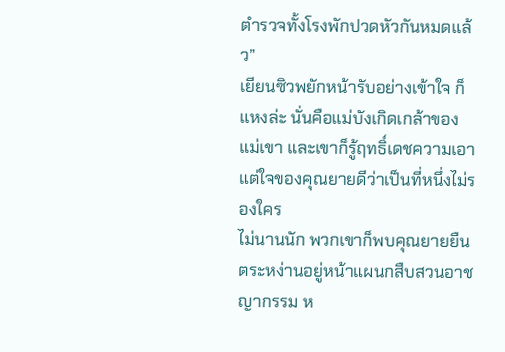ตำรวจทั้งโรงพักปวดหัวกันหมดแล้ว”
เยียนซิวพยักหน้ารับอย่างเข้าใจ ก็แหงล่ะ นั่นคือแม่บังเกิดเกล้าของแม่เขา และเขาก็รู้ฤทธิ์เดชความเอาแต่ใจของคุณยายดีว่าเป็นที่หนึ่งไม่รองใคร
ไม่นานนัก พวกเขาก็พบคุณยายยืนตระหง่านอยู่หน้าแผนกสืบสวนอาชญากรรม ห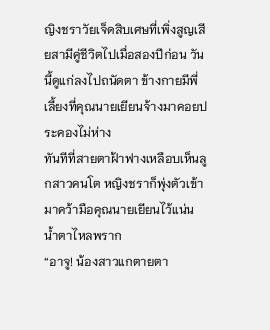ญิงชราวัยเจ็ดสิบเศษที่เพิ่งสูญเสียสามีคู่ชีวิตไปเมื่อสองปีก่อน วันนี้ดูแก่ลงไปถนัดตา ข้างกายมีพี่เลี้ยงที่คุณนายเยียนจ้างมาคอยประคองไม่ห่าง
ทันทีที่สายตาฝ้าฟางเหลือบเห็นลูกสาวคนโต หญิงชราก็พุ่งตัวเข้ามาคว้ามือคุณนายเยียนไว้แน่น น้ำตาไหลพราก
“อาจู! น้องสาวแกตายตา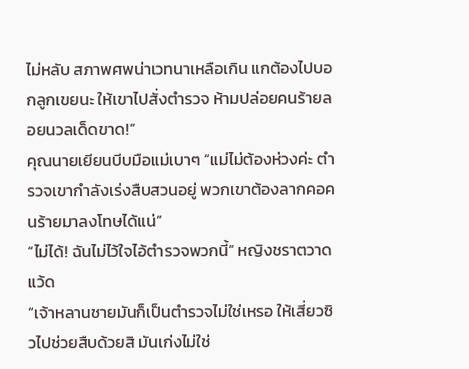ไม่หลับ สภาพศพน่าเวทนาเหลือเกิน แกต้องไปบอกลูกเขยนะ ให้เขาไปสั่งตำรวจ ห้ามปล่อยคนร้ายลอยนวลเด็ดขาด!”
คุณนายเยียนบีบมือแม่เบาๆ “แม่ไม่ต้องห่วงค่ะ ตำรวจเขากำลังเร่งสืบสวนอยู่ พวกเขาต้องลากคอคนร้ายมาลงโทษได้แน่”
“ไม่ได้! ฉันไม่ไว้ใจไอ้ตำรวจพวกนี้” หญิงชราตวาดแว้ด
“เจ้าหลานชายมันก็เป็นตำรวจไม่ใช่เหรอ ให้เสี่ยวซิวไปช่วยสืบด้วยสิ มันเก่งไม่ใช่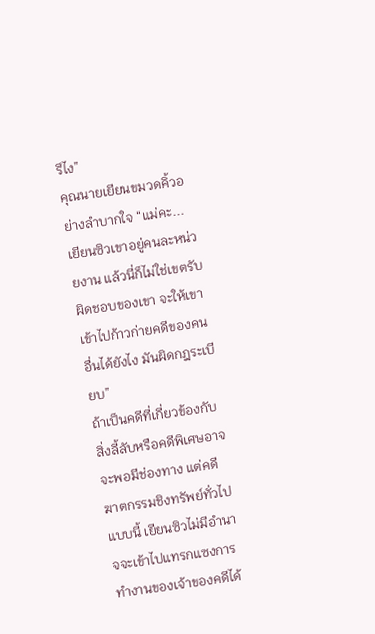รึไง”
คุณนายเยียนขมวดคิ้วอย่างลำบากใจ “แม่คะ... เยียนซิวเขาอยู่คนละหน่วยงาน แล้วนี่ก็ไม่ใช่เขตรับผิดชอบของเขา จะให้เขาเข้าไปก้าวก่ายคดีของคนอื่นได้ยังไง มันผิดกฎระเบียบ”
ถ้าเป็นคดีที่เกี่ยวข้องกับสิ่งลี้ลับหรือคดีพิเศษอาจจะพอมีช่องทาง แต่คดีฆาตกรรมชิงทรัพย์ทั่วไปแบบนี้ เยียนซิวไม่มีอำนาจจะเข้าไปแทรกแซงการทำงานของเจ้าของคดีได้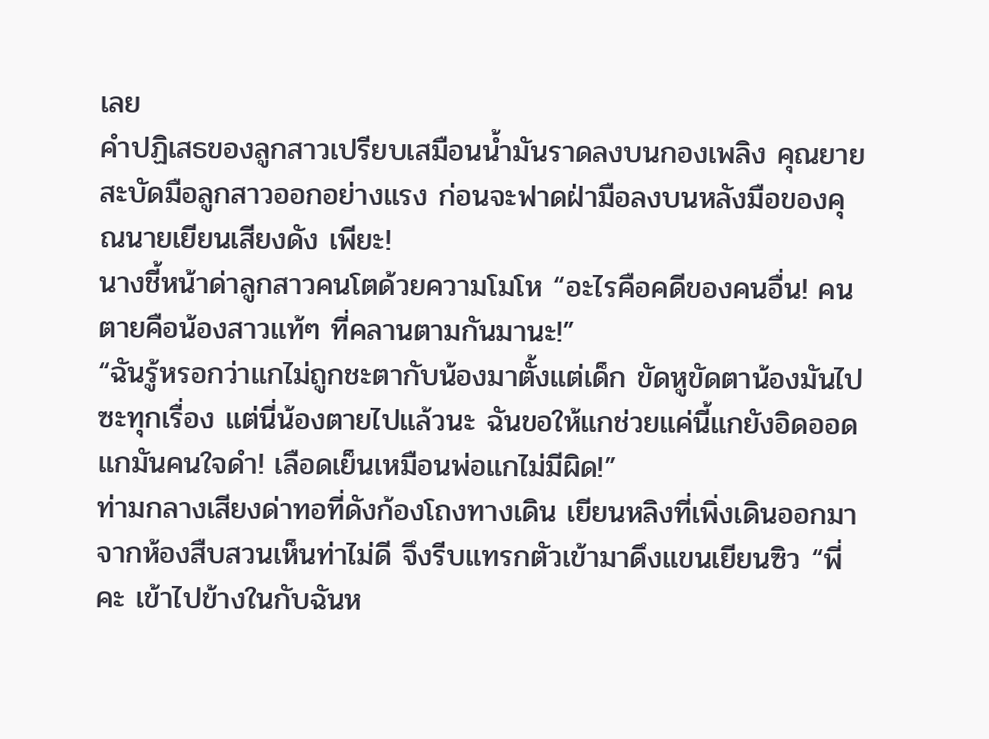เลย
คำปฏิเสธของลูกสาวเปรียบเสมือนน้ำมันราดลงบนกองเพลิง คุณยายสะบัดมือลูกสาวออกอย่างแรง ก่อนจะฟาดฝ่ามือลงบนหลังมือของคุณนายเยียนเสียงดัง เพียะ!
นางชี้หน้าด่าลูกสาวคนโตด้วยความโมโห “อะไรคือคดีของคนอื่น! คนตายคือน้องสาวแท้ๆ ที่คลานตามกันมานะ!”
“ฉันรู้หรอกว่าแกไม่ถูกชะตากับน้องมาตั้งแต่เด็ก ขัดหูขัดตาน้องมันไปซะทุกเรื่อง แต่นี่น้องตายไปแล้วนะ ฉันขอให้แกช่วยแค่นี้แกยังอิดออด แกมันคนใจดำ! เลือดเย็นเหมือนพ่อแกไม่มีผิด!”
ท่ามกลางเสียงด่าทอที่ดังก้องโถงทางเดิน เยียนหลิงที่เพิ่งเดินออกมาจากห้องสืบสวนเห็นท่าไม่ดี จึงรีบแทรกตัวเข้ามาดึงแขนเยียนซิว “พี่คะ เข้าไปข้างในกับฉันห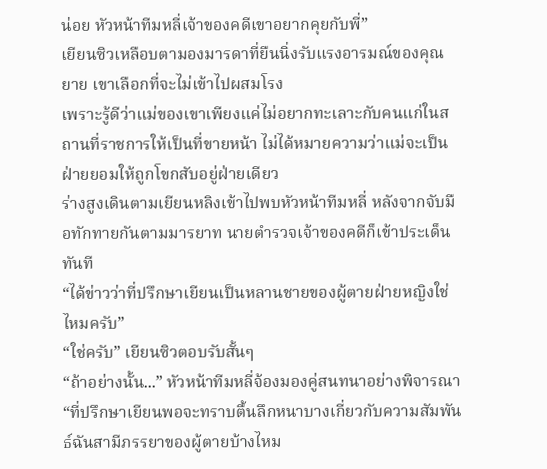น่อย หัวหน้าทีมหลี่เจ้าของคดีเขาอยากคุยกับพี่”
เยียนซิวเหลือบตามองมารดาที่ยืนนิ่งรับแรงอารมณ์ของคุณยาย เขาเลือกที่จะไม่เข้าไปผสมโรง
เพราะรู้ดีว่าแม่ของเขาเพียงแค่ไม่อยากทะเลาะกับคนแก่ในสถานที่ราชการให้เป็นที่ขายหน้า ไม่ได้หมายความว่าแม่จะเป็นฝ่ายยอมให้ถูกโขกสับอยู่ฝ่ายเดียว
ร่างสูงเดินตามเยียนหลิงเข้าไปพบหัวหน้าทีมหลี่ หลังจากจับมือทักทายกันตามมารยาท นายตำรวจเจ้าของคดีก็เข้าประเด็นทันที
“ได้ข่าวว่าที่ปรึกษาเยียนเป็นหลานชายของผู้ตายฝ่ายหญิงใช่ไหมครับ”
“ใช่ครับ” เยียนซิวตอบรับสั้นๆ
“ถ้าอย่างนั้น...” หัวหน้าทีมหลี่จ้องมองคู่สนทนาอย่างพิจารณา
“ที่ปรึกษาเยียนพอจะทราบตื้นลึกหนาบางเกี่ยวกับความสัมพันธ์ฉันสามีภรรยาของผู้ตายบ้างไหม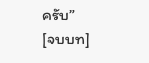ครับ”
[จบบท]